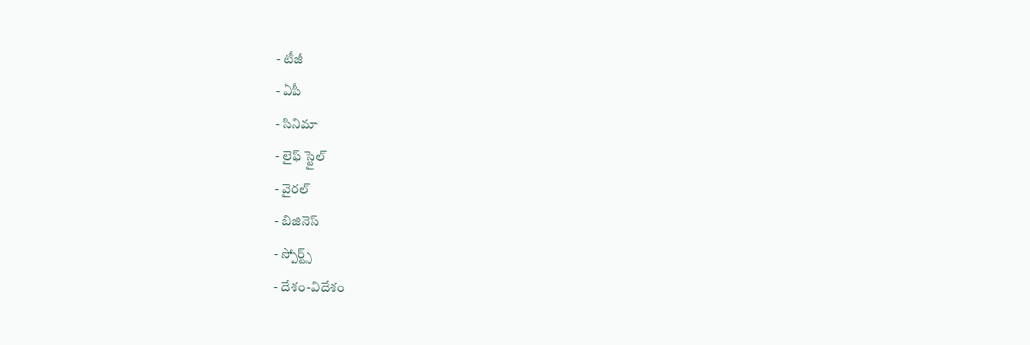- టీజీ
- ఏపీ
- సినిమా
- లైఫ్ స్టైల్
- వైరల్
- బిజినెస్
- స్పోర్ట్స్
- దేశం-విదేశం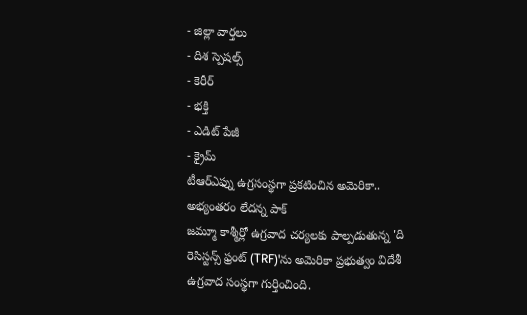- జిల్లా వార్తలు
- దిశ స్పెషల్స్
- కెరీర్
- భక్తి
- ఎడిట్ పేజీ
- క్రైమ్
టీఆర్ఎఫ్ను ఉగ్రసంస్థగా ప్రకటించిన అమెరికా.. అభ్యంతరం లేదన్న పాక్
జమ్మూ కాశ్మీర్లో ఉగ్రవాద చర్యలకు పాల్పడుతున్న 'ది రెసిస్టన్స్ ఫ్రంట్ (TRF)'ను అమెరికా ప్రభుత్వం విదేశీ ఉగ్రవాద సంస్థగా గుర్తించింది.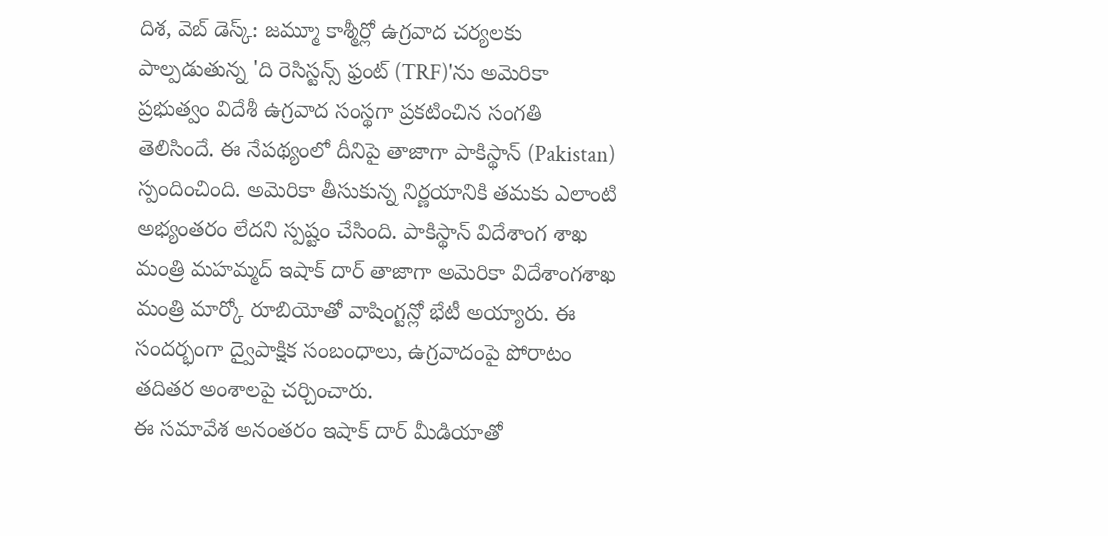దిశ, వెబ్ డెస్క్: జమ్మూ కాశ్మీర్లో ఉగ్రవాద చర్యలకు పాల్పడుతున్న 'ది రెసిస్టన్స్ ఫ్రంట్ (TRF)'ను అమెరికా ప్రభుత్వం విదేశీ ఉగ్రవాద సంస్థగా ప్రకటించిన సంగతి తెలిసిందే. ఈ నేపథ్యంలో దీనిపై తాజాగా పాకిస్థాన్ (Pakistan) స్పందించింది. అమెరికా తీసుకున్న నిర్ణయానికి తమకు ఎలాంటి అభ్యంతరం లేదని స్పష్టం చేసింది. పాకిస్థాన్ విదేశాంగ శాఖ మంత్రి మహమ్మద్ ఇషాక్ దార్ తాజాగా అమెరికా విదేశాంగశాఖ మంత్రి మార్కో రూబియోతో వాషింగ్టన్లో భేటీ అయ్యారు. ఈ సందర్భంగా ద్వైపాక్షిక సంబంధాలు, ఉగ్రవాదంపై పోరాటం తదితర అంశాలపై చర్చించారు.
ఈ సమావేశ అనంతరం ఇషాక్ దార్ మీడియాతో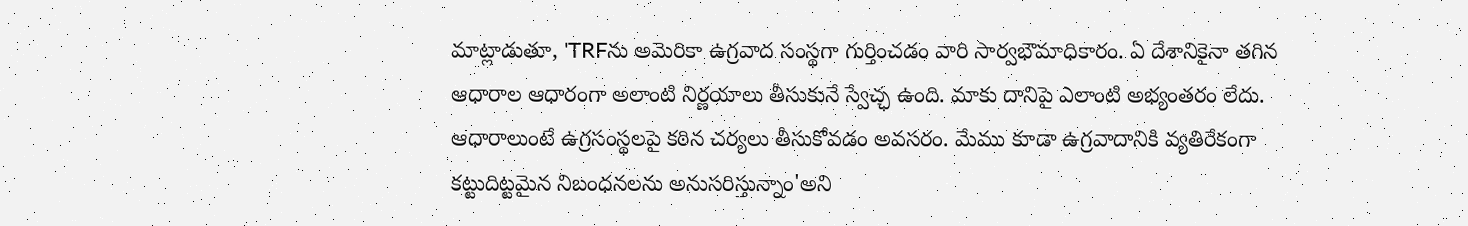మాట్లాడుతూ, 'TRFను అమెరికా ఉగ్రవాద సంస్థగా గుర్తించడం వారి సార్వభౌమాధికారం. ఏ దేశానికైనా తగిన ఆధారాల ఆధారంగా అలాంటి నిర్ణయాలు తీసుకునే స్వేచ్ఛ ఉంది. మాకు దానిపై ఎలాంటి అభ్యంతరం లేదు. ఆధారాలుంటే ఉగ్రసంస్థలపై కఠిన చర్యలు తీసుకోవడం అవసరం. మేము కూడా ఉగ్రవాదానికి వ్యతిరేకంగా కట్టుదిట్టమైన నిబంధనలను అనుసరిస్తున్నాం'అని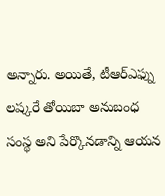అన్నారు. అయితే, టీఆర్ఎఫ్ను లష్కరే తోయిబా అనుబంధ సంస్థ అని పేర్కొనడాన్ని ఆయన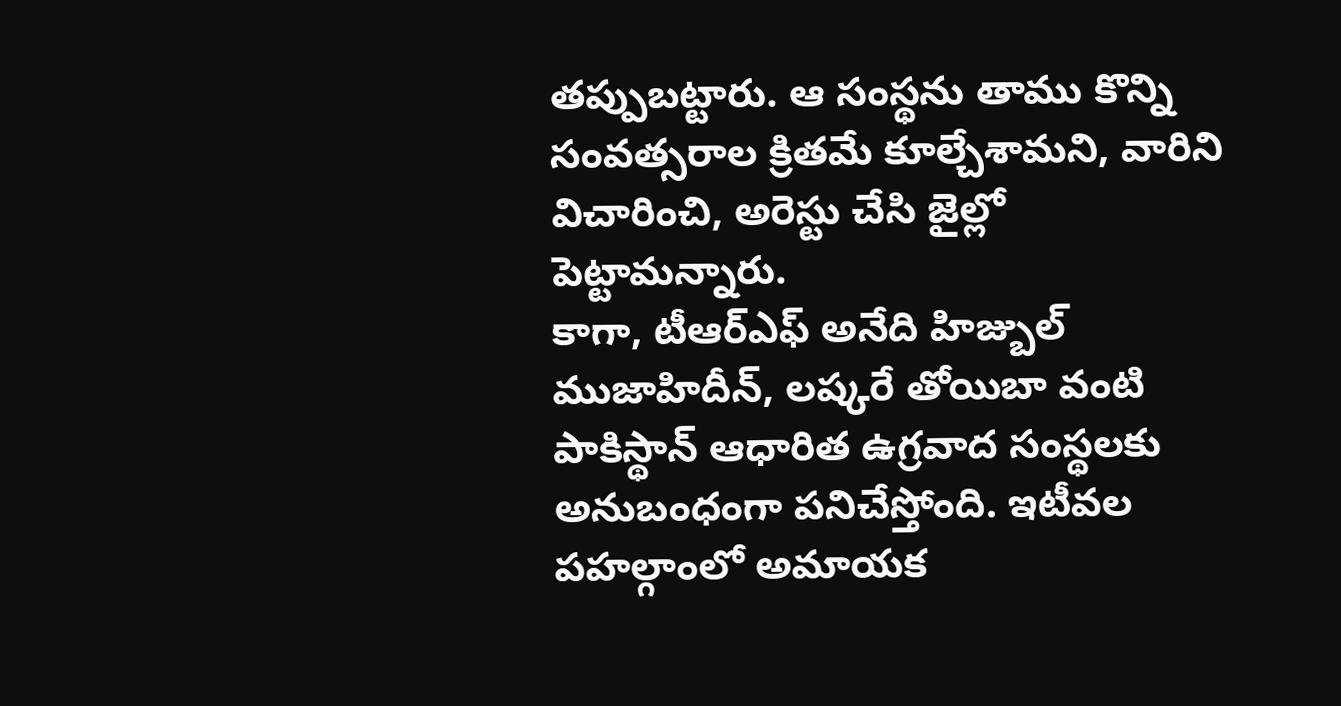తప్పుబట్టారు. ఆ సంస్థను తాము కొన్ని సంవత్సరాల క్రితమే కూల్చేశామని, వారిని విచారించి, అరెస్టు చేసి జైల్లో పెట్టామన్నారు.
కాగా, టీఆర్ఎఫ్ అనేది హిజ్బుల్ ముజాహిదీన్, లష్కరే తోయిబా వంటి పాకిస్థాన్ ఆధారిత ఉగ్రవాద సంస్థలకు అనుబంధంగా పనిచేస్తోంది. ఇటీవల పహల్గాంలో అమాయక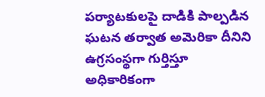పర్యాటకులపై దాడికి పాల్పడిన ఘటన తర్వాత అమెరికా దీనిని ఉగ్రసంస్థగా గుర్తిస్తూ అధికారికంగా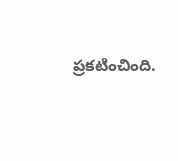ప్రకటించింది.